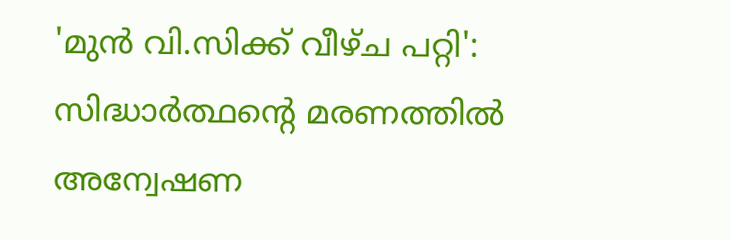'മുൻ വി.സിക്ക് വീഴ്ച പറ്റി': സിദ്ധാർത്ഥന്റെ മരണത്തിൽ അന്വേഷണ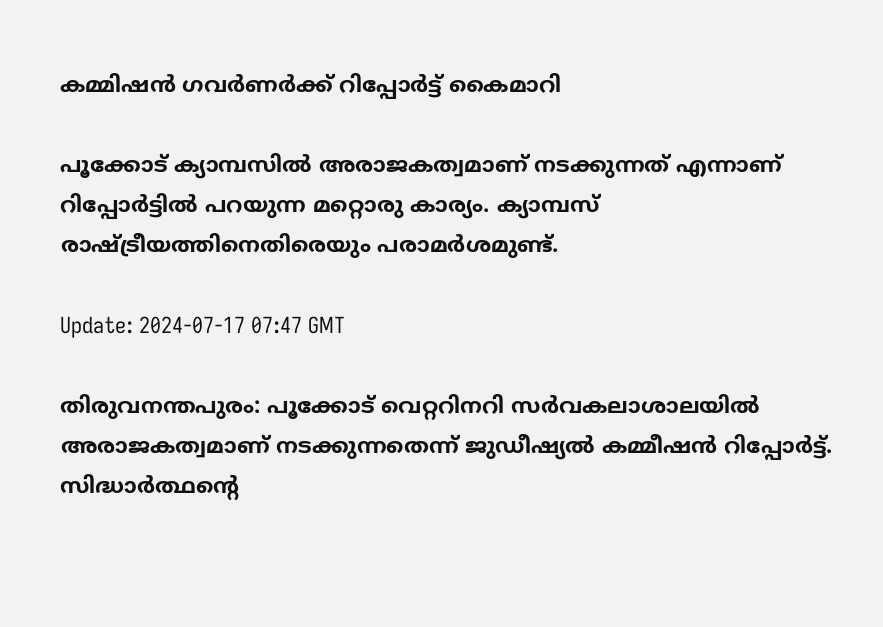കമ്മിഷൻ ഗവർണർക്ക് റിപ്പോർട്ട് കൈമാറി

പൂക്കോട് ക്യാമ്പസിൽ അരാജകത്വമാണ് നടക്കുന്നത് എന്നാണ് റിപ്പോർട്ടിൽ പറയുന്ന മറ്റൊരു കാര്യം. ക്യാമ്പസ് രാഷ്ട്രീയത്തിനെതിരെയും പരാമർശമുണ്ട്.

Update: 2024-07-17 07:47 GMT

തിരുവനന്തപുരം: പൂക്കോട് വെറ്ററിനറി സർവകലാശാലയിൽ അരാജകത്വമാണ് നടക്കുന്നതെന്ന് ജുഡീഷ്യൽ കമ്മീഷൻ റിപ്പോർട്ട്. സിദ്ധാർത്ഥന്റെ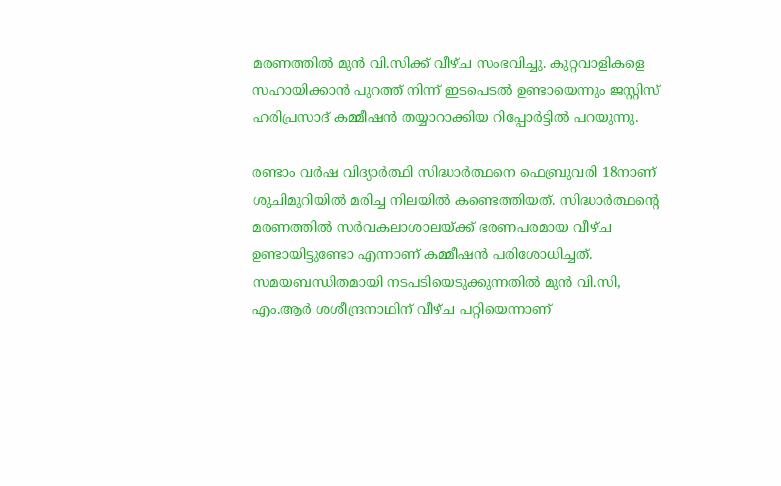മരണത്തിൽ മുൻ വി.സിക്ക് വീഴ്ച സംഭവിച്ചു. കുറ്റവാളികളെ സഹായിക്കാൻ പുറത്ത് നിന്ന് ഇടപെടൽ ഉണ്ടായെന്നും ജസ്റ്റിസ് ഹരിപ്രസാദ് കമ്മീഷൻ തയ്യാറാക്കിയ റിപ്പോർട്ടിൽ പറയുന്നു.

രണ്ടാം വർഷ വിദ്യാർത്ഥി സിദ്ധാർത്ഥനെ ഫെബ്രുവരി 18നാണ് ശുചിമുറിയിൽ മരിച്ച നിലയിൽ കണ്ടെത്തിയത്. സിദ്ധാർത്ഥന്റെ മരണത്തിൽ സർവകലാശാലയ്ക്ക് ഭരണപരമായ വീഴ്ച ഉണ്ടായിട്ടുണ്ടോ എന്നാണ് കമ്മീഷൻ പരിശോധിച്ചത്. സമയബന്ധിതമായി നടപടിയെടുക്കുന്നതിൽ മുൻ വി.സി, എം.ആർ ശശീന്ദ്രനാഥിന് വീഴ്ച പറ്റിയെന്നാണ്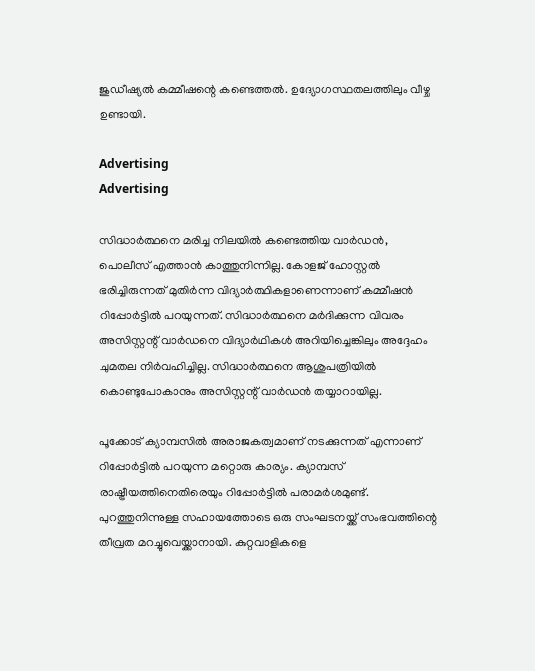ജുഡീഷ്യൽ കമ്മീഷന്റെ കണ്ടെത്തൽ. ഉദ്യോഗസ്ഥതലത്തിലും വീഴ്ച ഉണ്ടായി.

Advertising
Advertising

സിദ്ധാർത്ഥനെ മരിച്ച നിലയിൽ കണ്ടെത്തിയ വാർഡന്‍, പൊലീസ് എത്താൻ കാത്തുനിന്നില്ല. കോളജ് ഹോസ്റ്റൽ ഭരിച്ചിരുന്നത് മുതിർന്ന വിദ്യാർത്ഥികളാണെന്നാണ് കമ്മീഷൻ റിപ്പോർട്ടിൽ പറയുന്നത്. സിദ്ധാർത്ഥനെ മർദിക്കുന്ന വിവരം അസിസ്റ്റന്റ് വാർഡനെ വിദ്യാർഥികൾ അറിയിച്ചെങ്കിലും അദ്ദേഹം ചുമതല നിർവഹിച്ചില്ല. സിദ്ധാർത്ഥനെ ആശുപത്രിയിൽ കൊണ്ടുപോകാനും അസിസ്റ്റന്റ് വാർഡൻ തയ്യാറായില്ല.

പൂക്കോട് ക്യാമ്പസിൽ അരാജകത്വമാണ് നടക്കുന്നത് എന്നാണ് റിപ്പോർട്ടിൽ പറയുന്ന മറ്റൊരു കാര്യം. ക്യാമ്പസ് രാഷ്ട്രീയത്തിനെതിരെയും റിപ്പോർട്ടിൽ പരാമർശമുണ്ട്.  പുറത്തുനിന്നുള്ള സഹായത്തോടെ ഒരു സംഘടനയ്ക്ക് സംഭവത്തിന്റെ തീവ്രത മറച്ചുവെയ്ക്കാനായി. കുറ്റവാളികളെ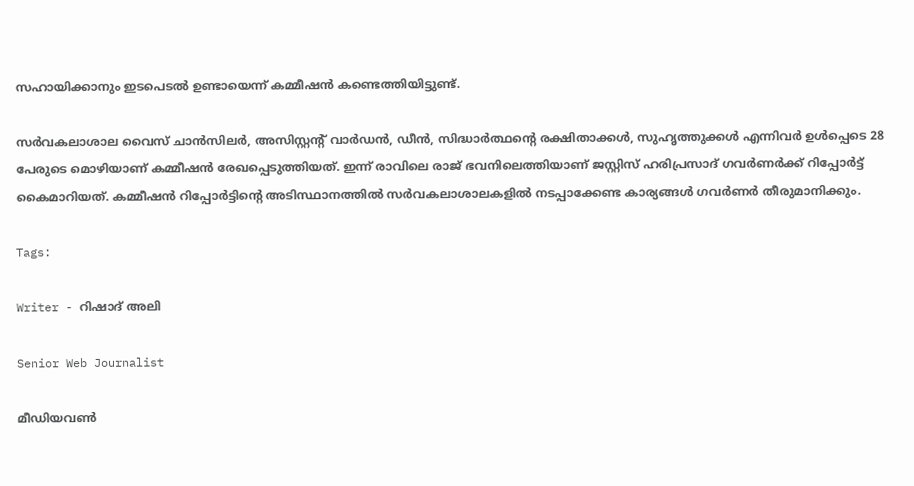സഹായിക്കാനും ഇടപെടൽ ഉണ്ടായെന്ന് കമ്മീഷൻ കണ്ടെത്തിയിട്ടുണ്ട്.

സർവകലാശാല വൈസ് ചാൻസിലർ, അസിസ്റ്റന്റ് വാർഡൻ, ഡീൻ, സിദ്ധാർത്ഥന്റെ രക്ഷിതാക്കൾ, സുഹൃത്തുക്കൾ എന്നിവര്‍ ഉൾപ്പെടെ 28 പേരുടെ മൊഴിയാണ് കമ്മീഷൻ രേഖപ്പെടുത്തിയത്. ഇന്ന് രാവിലെ രാജ് ഭവനിലെത്തിയാണ് ജസ്റ്റിസ് ഹരിപ്രസാദ് ഗവർണർക്ക് റിപ്പോർട്ട് കൈമാറിയത്. കമ്മീഷൻ റിപ്പോർട്ടിന്റെ അടിസ്ഥാനത്തിൽ സർവകലാശാലകളിൽ നടപ്പാക്കേണ്ട കാര്യങ്ങൾ ഗവർണർ തീരുമാനിക്കും.

Tags:

Writer - റിഷാദ് അലി

Senior Web Journalist

മീഡിയവൺ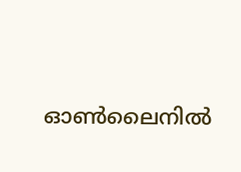ഓൺലൈനിൽ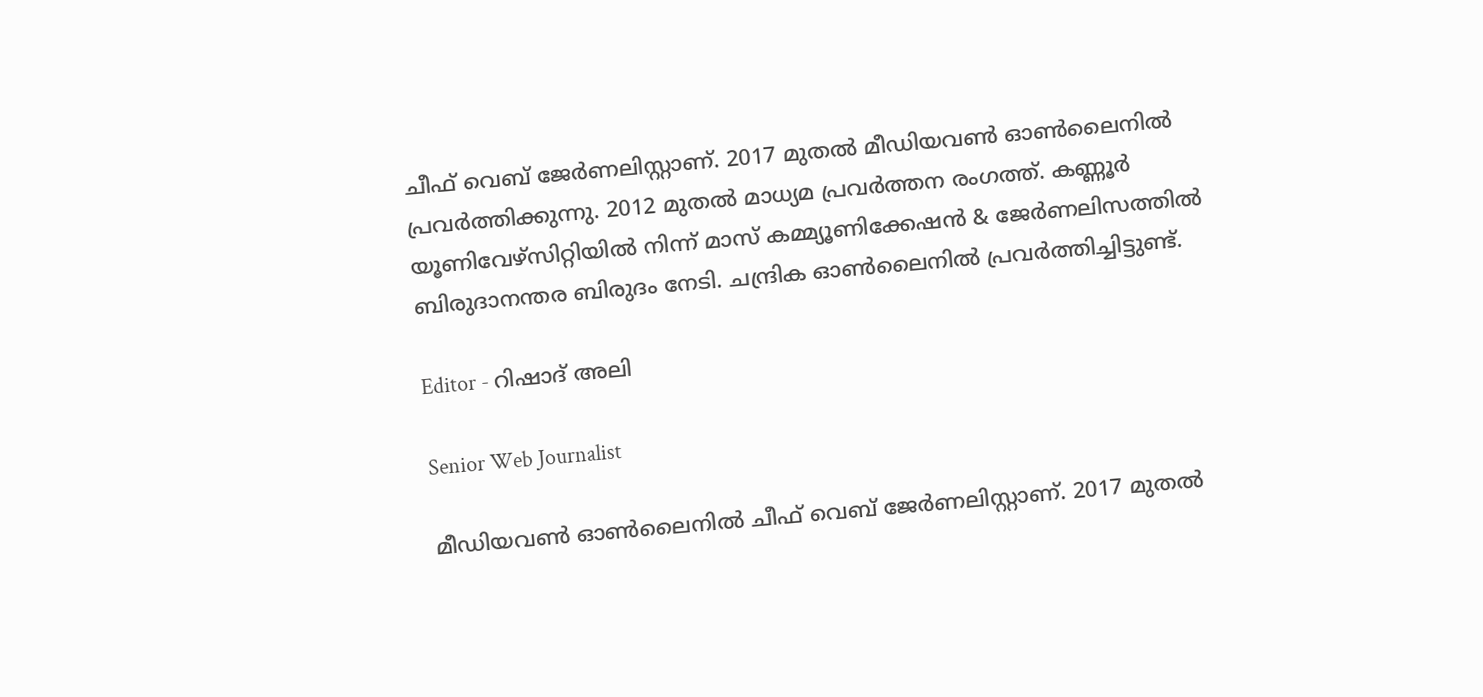ചീഫ് വെബ് ജേർണലിസ്റ്റാണ്. 2017 മുതൽ മീഡിയവൺ ഓൺലൈനിൽ പ്രവർത്തിക്കുന്നു. 2012 മുതൽ മാധ്യമ പ്രവർത്തന രംഗത്ത്. കണ്ണൂര്‍ യൂണിവേഴ്‌സിറ്റിയിൽ നിന്ന് മാസ് കമ്മ്യൂണിക്കേഷന്‍ & ജേര്‍ണലിസത്തില്‍ ബിരുദാനന്തര ബിരുദം നേടി. ചന്ദ്രിക ഓണ്‍ലൈനില്‍ പ്രവര്‍ത്തിച്ചിട്ടുണ്ട്.

Editor - റിഷാദ് അലി

Senior Web Journalist

മീഡിയവൺ ഓൺലൈനിൽ ചീഫ് വെബ് ജേർണലിസ്റ്റാണ്. 2017 മുതൽ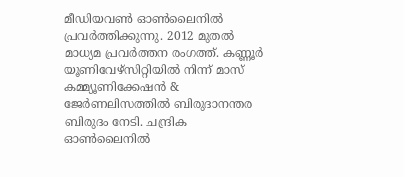മീഡിയവൺ ഓൺലൈനിൽ പ്രവർത്തിക്കുന്നു. 2012 മുതൽ മാധ്യമ പ്രവർത്തന രംഗത്ത്. കണ്ണൂര്‍ യൂണിവേഴ്‌സിറ്റിയിൽ നിന്ന് മാസ് കമ്മ്യൂണിക്കേഷന്‍ & ജേര്‍ണലിസത്തില്‍ ബിരുദാനന്തര ബിരുദം നേടി. ചന്ദ്രിക ഓണ്‍ലൈനില്‍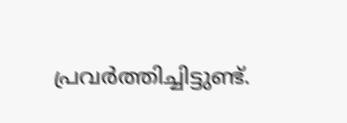പ്രവര്‍ത്തിച്ചിട്ടുണ്ട്.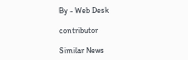By - Web Desk

contributor

Similar News